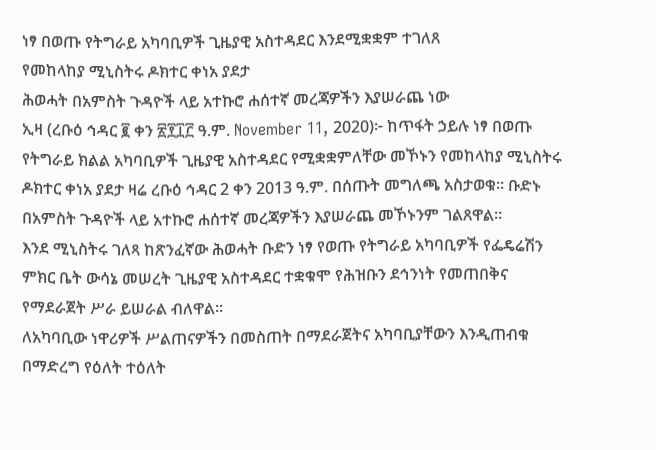ነፃ በወጡ የትግራይ አካባቢዎች ጊዜያዊ አስተዳደር እንደሚቋቋም ተገለጸ
የመከላከያ ሚኒስትሩ ዶክተር ቀነአ ያደታ
ሕወሓት በአምስት ጉዳዮች ላይ አተኩሮ ሐሰተኛ መረጃዎችን እያሠራጨ ነው
ኢዛ (ረቡዕ ኅዳር ፪ ቀን ፳፻፲፫ ዓ.ም. November 11, 2020)፦ ከጥፋት ኃይሉ ነፃ በወጡ የትግራይ ክልል አካባቢዎች ጊዜያዊ አስተዳደር የሚቋቋምለቸው መኾኑን የመከላከያ ሚኒስትሩ ዶክተር ቀነአ ያደታ ዛሬ ረቡዕ ኅዳር 2 ቀን 2013 ዓ.ም. በሰጡት መግለጫ አስታወቁ። ቡድኑ በአምስት ጉዳዮች ላይ አተኩሮ ሐሰተኛ መረጃዎችን እያሠራጨ መኾኑንም ገልጸዋል።
እንደ ሚኒስትሩ ገለጻ ከጽንፈኛው ሕወሓት ቡድን ነፃ የወጡ የትግራይ አካባቢዎች የፌዴሬሽን ምክር ቤት ውሳኔ መሠረት ጊዜያዊ አስተዳደር ተቋቁሞ የሕዝቡን ደኅንነት የመጠበቅና የማደራጀት ሥራ ይሠራል ብለዋል።
ለአካባቢው ነዋሪዎች ሥልጠናዎችን በመስጠት በማደራጀትና አካባቢያቸውን እንዲጠብቁ በማድረግ የዕለት ተዕለት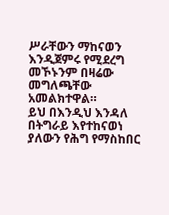ሥራቸውን ማከናወን እንዲጀምሩ የሚደረግ መኾኑንም በዛሬው መግለጫቸው አመልክተዋል።
ይህ በእንዲህ እንዳለ በትግራይ እየተከናወነ ያለውን የሕግ የማስከበር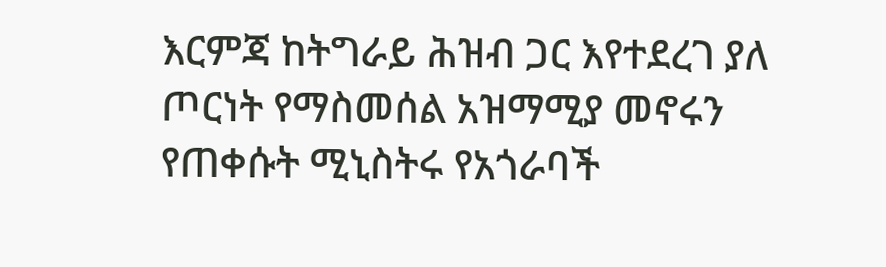እርምጃ ከትግራይ ሕዝብ ጋር እየተደረገ ያለ ጦርነት የማስመሰል አዝማሚያ መኖሩን የጠቀሱት ሚኒስትሩ የአጎራባች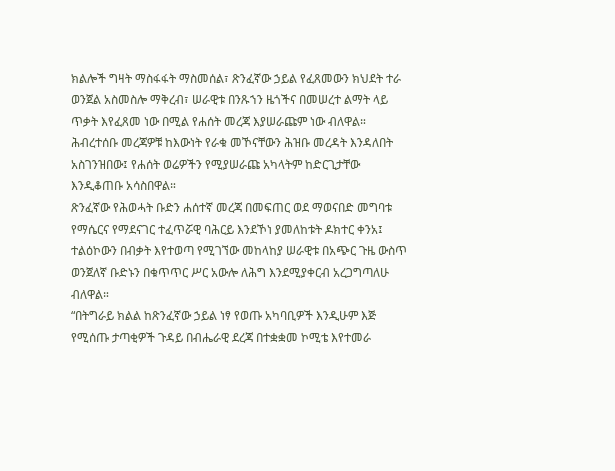ክልሎች ግዛት ማስፋፋት ማስመሰል፣ ጽንፈኛው ኃይል የፈጸመውን ክህደት ተራ ወንጀል አስመስሎ ማቅረብ፣ ሠራዊቱ በንጹኀን ዜጎችና በመሠረተ ልማት ላይ ጥቃት እየፈጸመ ነው በሚል የሐሰት መረጃ እያሠራጩም ነው ብለዋል።
ሕብረተሰቡ መረጃዎቹ ከእውነት የራቁ መኾናቸውን ሕዝቡ መረዳት እንዳለበት አስገንዝበው፤ የሐሰት ወሬዎችን የሚያሠራጩ አካላትም ከድርጊታቸው እንዲቆጠቡ አሳስበዋል።
ጽንፈኛው የሕወሓት ቡድን ሐሰተኛ መረጃ በመፍጠር ወደ ማወናበድ መግባቱ የማሴርና የማደናገር ተፈጥሯዊ ባሕርይ እንደኾነ ያመለከቱት ዶክተር ቀንአ፤ ተልዕኮውን በብቃት እየተወጣ የሚገኘው መከላከያ ሠራዊቱ በአጭር ጉዜ ውስጥ ወንጀለኛ ቡድኑን በቁጥጥር ሥር አውሎ ለሕግ እንደሚያቀርብ አረጋግጣለሁ ብለዋል።
“በትግራይ ክልል ከጽንፈኛው ኃይል ነፃ የወጡ አካባቢዎች እንዲሁም እጅ የሚሰጡ ታጣቂዎች ጉዳይ በብሔራዊ ደረጃ በተቋቋመ ኮሚቴ እየተመራ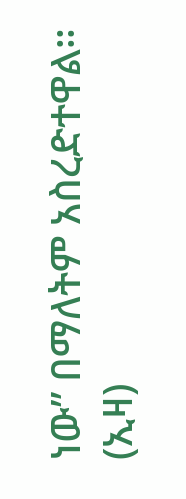ነው” በማለትም አስረድተዋል። (ኢዛ)